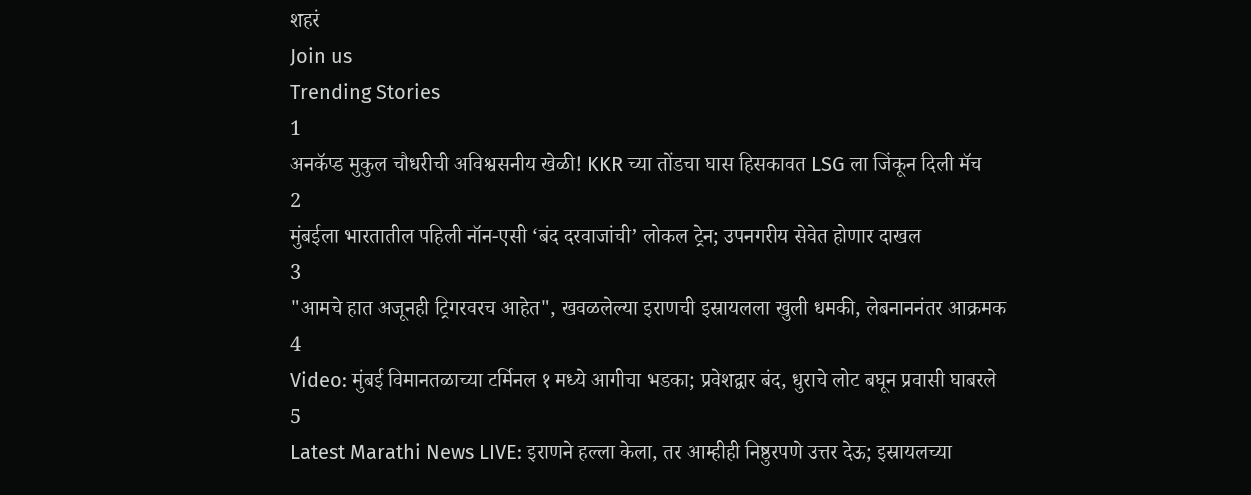शहरं
Join us
Trending Stories
1
अनकॅप्ड मुकुल चौधरीची अविश्वसनीय खेळी! KKR च्या तोंडचा घास हिसकावत LSG ला जिंकून दिली मॅच
2
मुंबईला भारतातील पहिली नॉन-एसी ‘बंद दरवाजांची’ लोकल ट्रेन; उपनगरीय सेवेत होणार दाखल
3
"आमचे हात अजूनही ट्रिगरवरच आहेत", खवळलेल्या इराणची इस्रायलला खुली धमकी, लेबनाननंतर आक्रमक
4
Video: मुंबई विमानतळाच्या टर्मिनल १ मध्ये आगीचा भडका; प्रवेशद्वार बंद, धुराचे लोट बघून प्रवासी घाबरले
5
Latest Marathi News LIVE: इराणने हल्ला केला, तर आम्हीही निष्ठुरपणे उत्तर देऊ; इस्रायलच्या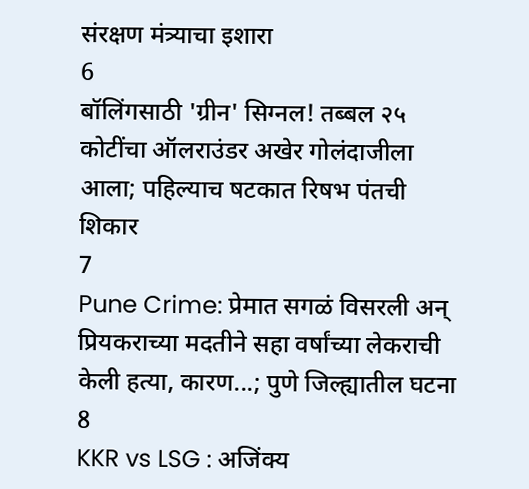संरक्षण मंत्र्याचा इशारा
6
बॉलिंगसाठी 'ग्रीन' सिग्नल! तब्बल २५ कोटींचा ऑलराउंडर अखेर गोलंदाजीला आला; पहिल्याच षटकात रिषभ पंतची शिकार
7
Pune Crime: प्रेमात सगळं विसरली अन् प्रियकराच्या मदतीने सहा वर्षांच्या लेकराची केली हत्या, कारण...; पुणे जिल्ह्यातील घटना
8
KKR vs LSG : अजिंक्य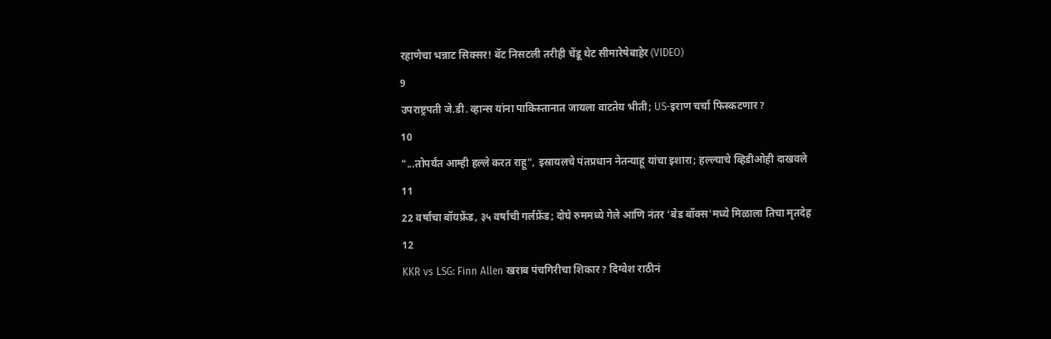रहाणेचा भन्नाट सिक्सर! बॅट निसटली तरीही चेंडू थेट सीमारेषेबाहेर (VIDEO)
9
उपराष्ट्रपती जे.डी. व्हान्स यांना पाकिस्तानात जायला वाटतेय भीती; US-इराण चर्चा फिस्कटणार?
10
"...तोपर्यंत आम्ही हल्ले करत राहू", इस्रायलचे पंतप्रधान नेतन्याहू यांचा इशारा; हल्ल्याचे व्हिडीओही दाखवले
11
22 वर्षाचा बॉयफ्रेंड, ३५ वर्षाची गर्लफ्रेंड; दोघे रुममध्ये गेले आणि नंतर 'बेड बॉक्स'मध्ये मिळाला तिचा मृतदेह
12
KKR vs LSG: Finn Allen खराब पंचगिरीचा शिकार? दिग्वेश राठीनं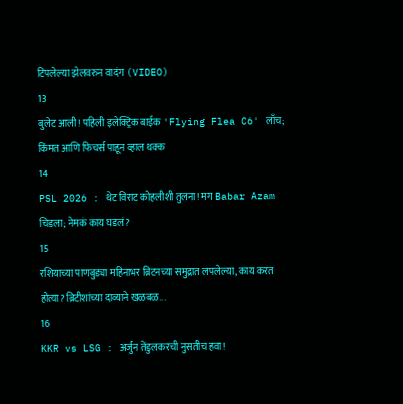टिपलेल्या झेलवरुन वादंग (VIDEO)
13
बुलेट आली! पहिली इलेक्ट्रिक बाईक 'Flying Flea C6' लाँच; किंमत आणि फिचर्स पाहून व्हाल थक्क
14
PSL 2026 : थेट विराट कोहलीशी तुलना! मग Babar Azam चिडला; नेमकं काय घडलं?
15
रशियाच्या पाणबुड्या महिनाभर ब्रिटनच्या समुद्रात लपलेल्या, काय करत होत्या? ब्रिटीशांच्या दाव्याने खळबळ...
16
KKR vs LSG : अर्जुन तेंडुलकरची नुसतीच हवा!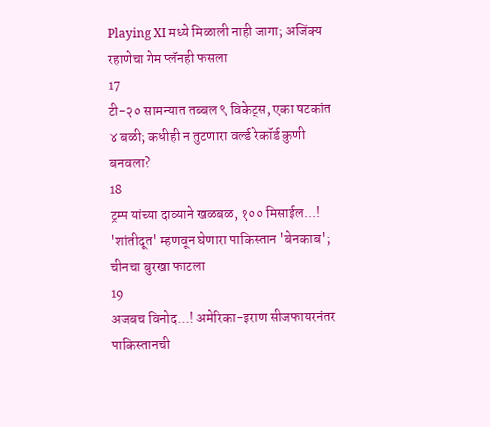Playing XI मध्ये मिळाली नाही जागा; अजिंक्य रहाणेचा गेम प्लॅनही फसला
17
टी-२० सामन्यात तब्बल ९ विकेट्स, एका षटकांत ४ बळी; कधीही न तुटणारा वर्ल्ड रेकॉर्ड कुणी बनवला?
18
ट्रम्प यांच्या दाव्याने खळबळ, १०० मिसाईल...! 'शांतीदूत' म्हणवून घेणारा पाकिस्तान 'बेनकाब'; चीनचा बुरखा फाटला
19
अजबच विनोद...! अमेरिका-इराण सीजफायरनंतर पाकिस्तानची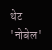थेट 'नोबेल'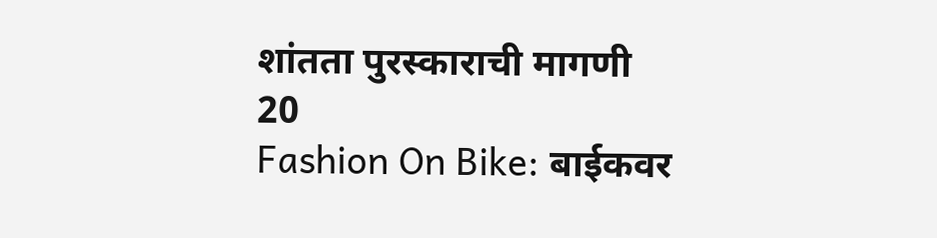शांतता पुरस्काराची मागणी
20
Fashion On Bike: बाईकवर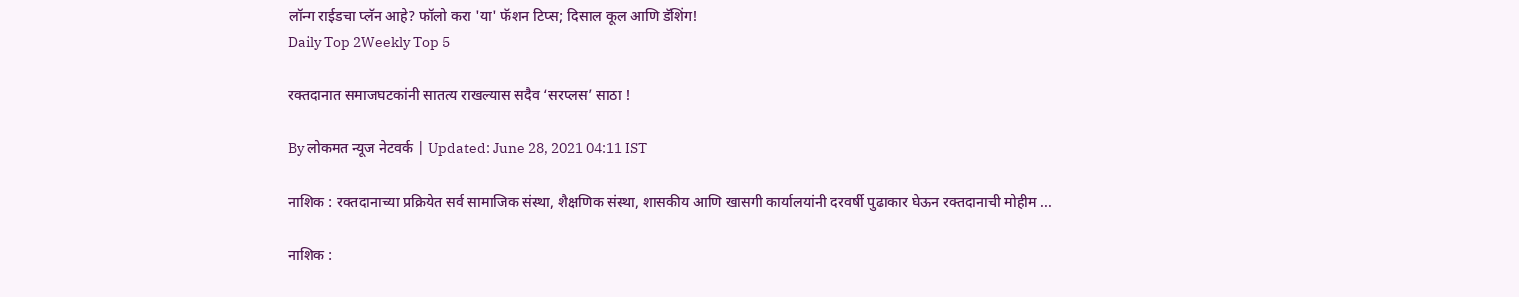लॉन्ग राईडचा प्लॅन आहे? फॉलो करा 'या' फॅशन टिप्स; दिसाल कूल आणि डॅशिंग!
Daily Top 2Weekly Top 5

रक्तदानात समाजघटकांनी सातत्य राखल्यास सदैव ‘सरप्लस’ साठा !

By लोकमत न्यूज नेटवर्क | Updated: June 28, 2021 04:11 IST

नाशिक : रक्तदानाच्या प्रक्रियेत सर्व सामाजिक संस्था, शैक्षणिक संस्था, शासकीय आणि खासगी कार्यालयांनी दरवर्षी पुढाकार घेऊन रक्तदानाची मोहीम ...

नाशिक :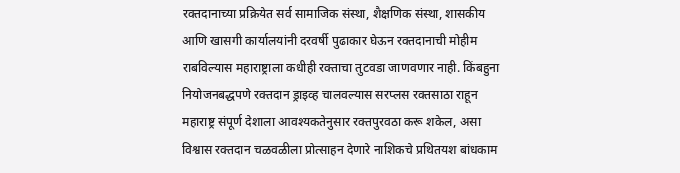रक्तदानाच्या प्रक्रियेत सर्व सामाजिक संस्था, शैक्षणिक संस्था, शासकीय आणि खासगी कार्यालयांनी दरवर्षी पुढाकार घेऊन रक्तदानाची मोहीम राबविल्यास महाराष्ट्राला कधीही रक्ताचा तुटवडा जाणवणार नाही. किंबहुना नियोजनबद्धपणे रक्तदान ड्राइव्ह चालवल्यास सरप्लस रक्तसाठा राहून महाराष्ट्र संपूर्ण देशाला आवश्यकतेनुसार रक्तपुरवठा करू शकेल, असा विश्वास रक्तदान चळवळीला प्रोत्साहन देणारे नाशिकचे प्रथितयश बांधकाम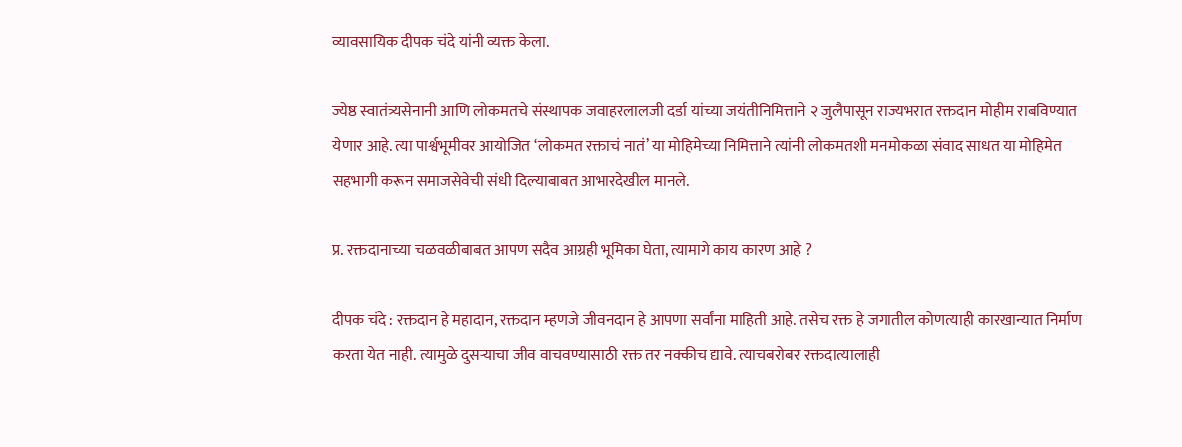व्यावसायिक दीपक चंदे यांनी व्यक्त केला.

ज्येष्ठ स्वातंत्र्यसेनानी आणि लोकमतचे संस्थापक जवाहरलालजी दर्डा यांच्या जयंतीनिमित्ताने २ जुलैपासून राज्यभरात रक्तदान मोहीम राबविण्यात येणार आहे. त्या पार्श्वभूमीवर आयोजित ‘लोकमत रक्ताचं नातं’ या मोहिमेच्या निमित्ताने त्यांनी लोकमतशी मनमोकळा संवाद साधत या मोहिमेत सहभागी करून समाजसेवेची संधी दिल्याबाबत आभारदेखील मानले.

प्र. रक्तदानाच्या चळवळीबाबत आपण सदैव आग्रही भूमिका घेता, त्यामागे काय कारण आहे ?

दीपक चंदे : रक्तदान हे महादान, रक्तदान म्हणजे जीवनदान हे आपणा सर्वांना माहिती आहे. तसेच रक्त हे जगातील कोणत्याही कारखान्यात निर्माण करता येत नाही. त्यामुळे दुसऱ्याचा जीव वाचवण्यासाठी रक्त तर नक्कीच द्यावे. त्याचबरोबर रक्तदात्यालाही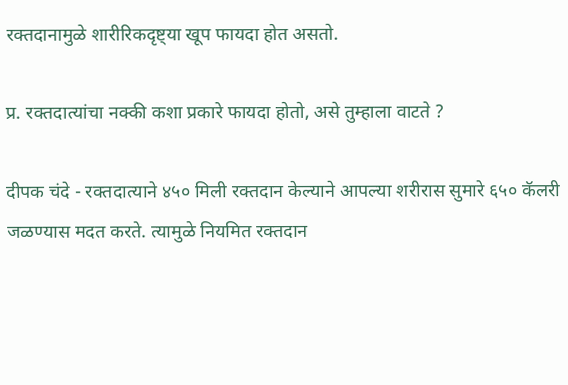रक्तदानामुळे शारीरिकदृष्ट्या खूप फायदा होत असतो.

प्र. रक्तदात्यांचा नक्की कशा प्रकारे फायदा होतो, असे तुम्हाला वाटते ?

दीपक चंदे - रक्तदात्याने ४५० मिली रक्तदान केल्याने आपल्या शरीरास सुमारे ६५० कॅलरी जळण्यास मदत करते. त्यामुळे नियमित रक्तदान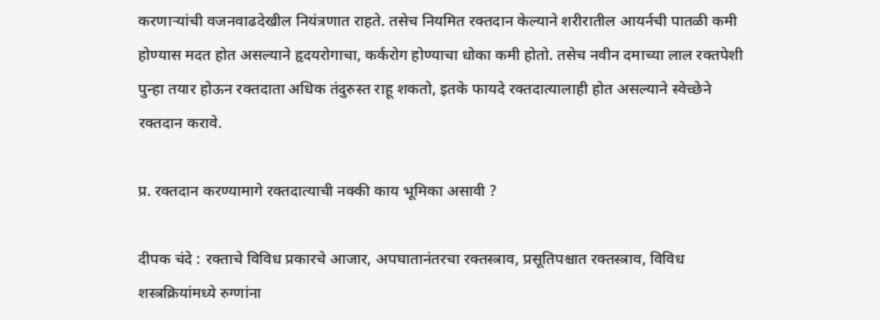करणाऱ्यांची वजनवाढदेखील नियंत्रणात राहते. तसेच नियमित रक्तदान केल्याने शरीरातील आयर्नची पातळी कमी होण्यास मदत होत असल्याने हृदयरोगाचा, कर्करोग होण्याचा धोका कमी होतो. तसेच नवीन दमाच्या लाल रक्तपेशी पुन्हा तयार होऊन रक्तदाता अधिक तंदुरुस्त राहू शकतो, इतके फायदे रक्तदात्यालाही होत असल्याने स्वेच्छेने रक्तदान करावे.

प्र. रक्तदान करण्यामागे रक्तदात्याची नक्की काय भूमिका असावी ?

दीपक चंदे : रक्ताचे विविध प्रकारचे आजार, अपघातानंतरचा रक्तस्त्राव, प्रसूतिपश्चात रक्तस्त्राव, विविध शस्त्रक्रियांमध्ये रुग्णांना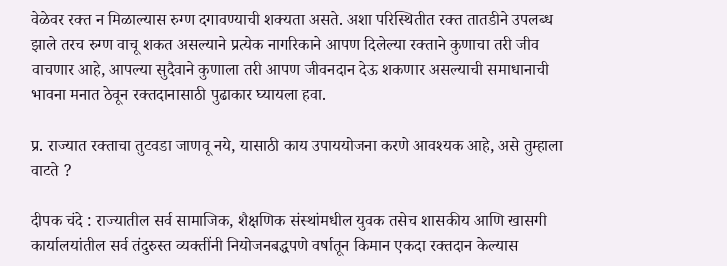वेळेवर रक्त न मिळाल्यास रुग्ण दगावण्याची शक्यता असते. अशा परिस्थितीत रक्त तातडीने उपलब्ध झाले तरच रुग्ण वाचू शकत असल्याने प्रत्येक नागरिकाने आपण दिलेल्या रक्ताने कुणाचा तरी जीव वाचणार आहे, आपल्या सुदैवाने कुणाला तरी आपण जीवनदान देऊ शकणार असल्याची समाधानाची भावना मनात ठेवून रक्तदानासाठी पुढाकार घ्यायला हवा.

प्र. राज्यात रक्ताचा तुटवडा जाणवू नये, यासाठी काय उपाययोजना करणे आवश्यक आहे, असे तुम्हाला वाटते ?

दीपक चंदे : राज्यातील सर्व सामाजिक, शैक्षणिक संस्थांमधील युवक तसेच शासकीय आणि खासगी कार्यालयांतील सर्व तंदुरुस्त व्यक्तींनी नियोजनबद्धपणे वर्षातून किमान एकदा रक्तदान केल्यास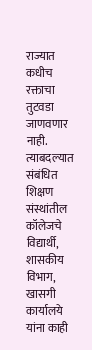राज्यात कधीच रक्ताचा तुटवडा जाणवणार नाही. त्याबदल्यात संबंधित शिक्षण संस्थांतील कॉलेजचे विद्यार्थी, शासकीय विभाग, खासगी कार्यालये यांना काही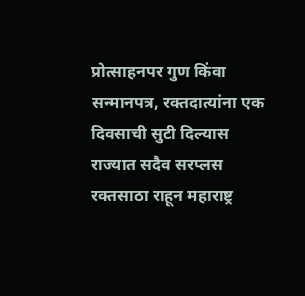प्रोत्साहनपर गुण किंवा सन्मानपत्र, रक्तदात्यांना एक दिवसाची सुटी दिल्यास राज्यात सदैव सरप्लस रक्तसाठा राहून महाराष्ट्र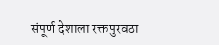संपूर्ण देशाला रक्तपुरवठा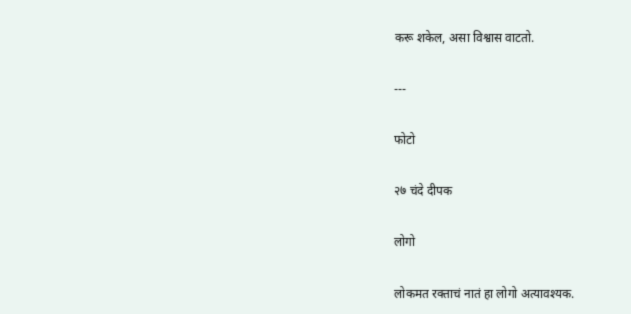करू शकेल, असा विश्वास वाटतो.

---

फोटो

२७ चंदे दीपक

लोगो

लोकमत रक्ताचं नातं हा लोगो अत्यावश्यक.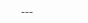---